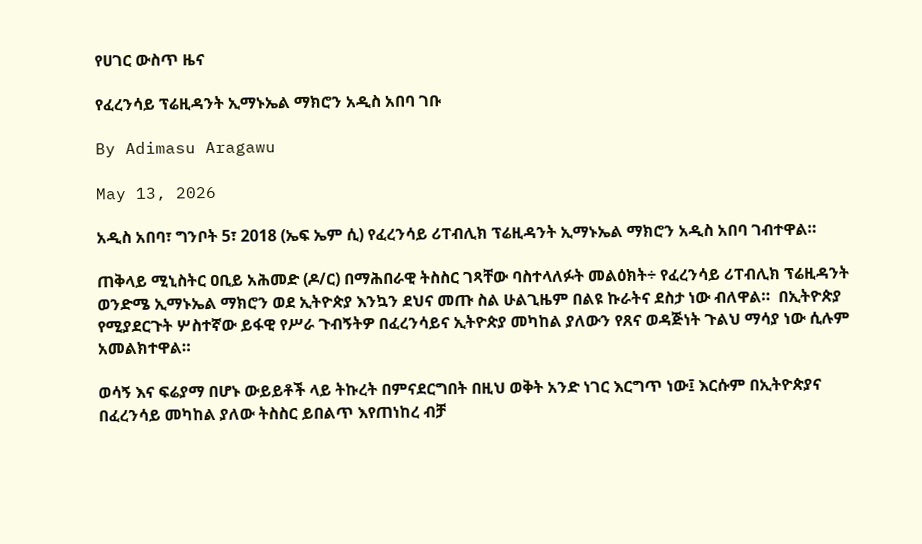የሀገር ውስጥ ዜና

የፈረንሳይ ፕሬዚዳንት ኢማኑኤል ማክሮን አዲስ አበባ ገቡ

By Adimasu Aragawu

May 13, 2026

አዲስ አበባ፣ ግንቦት 5፣ 2018 (ኤፍ ኤም ሲ) የፈረንሳይ ሪፐብሊክ ፕሬዚዳንት ኢማኑኤል ማክሮን አዲስ አበባ ገብተዋል።

ጠቅላይ ሚኒስትር ዐቢይ አሕመድ (ዶ/ር) በማሕበራዊ ትስስር ገጻቸው ባስተላለፉት መልዕክት÷ የፈረንሳይ ሪፐብሊክ ፕሬዚዳንት ወንድሜ ኢማኑኤል ማክሮን ወደ ኢትዮጵያ እንኳን ደህና መጡ ስል ሁልጊዜም በልዩ ኩራትና ደስታ ነው ብለዋል።  በኢትዮጵያ የሚያደርጉት ሦስተኛው ይፋዊ የሥራ ጉብኝትዎ በፈረንሳይና ኢትዮጵያ መካከል ያለውን የጸና ወዳጅነት ጉልህ ማሳያ ነው ሲሉም አመልክተዋል።

ወሳኝ እና ፍሬያማ በሆኑ ውይይቶች ላይ ትኩረት በምናደርግበት በዚህ ወቅት አንድ ነገር እርግጥ ነው፤ እርሱም በኢትዮጵያና በፈረንሳይ መካከል ያለው ትስስር ይበልጥ እየጠነከረ ብቻ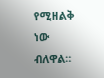የሚዘልቅ ነው ብለዋል።